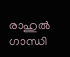രാഹുല്‍ ഗാന്ധി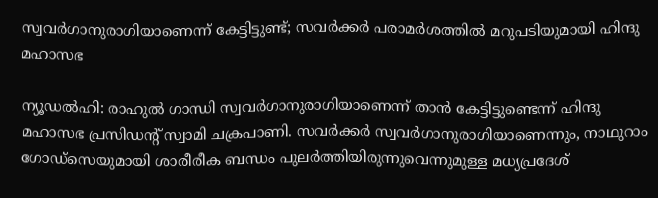സ്വവര്‍ഗാനുരാഗിയാണെന്ന് കേട്ടിട്ടുണ്ട്; സവര്‍ക്കര്‍ പരാമര്‍ശത്തില്‍ മറുപടിയുമായി ഹിന്ദു മഹാസഭ

ന്യൂഡല്‍ഹി: രാഹുല്‍ ഗാന്ധി സ്വവര്‍ഗാനുരാഗിയാണെന്ന് താന്‍ കേട്ടിട്ടുണ്ടെന്ന് ഹിന്ദു മഹാസഭ പ്രസിഡന്റ് സ്വാമി ചക്രപാണി. സവര്‍ക്കര്‍ സ്വവര്‍ഗാനുരാഗിയാണെന്നും, നാഥുറാം ഗോഡ്സെയുമായി ശാരീരീക ബന്ധം പുലര്‍ത്തിയിരുന്നുവെന്നുമുള്ള മധ്യപ്രദേശ്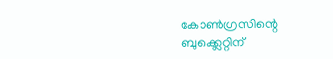കോണ്‍ഗ്രസിന്റെ ബുക്ക്ലെറ്റിന്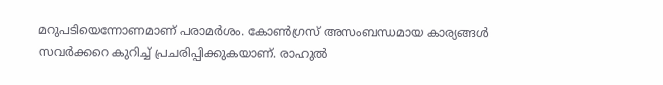മറുപടിയെന്നോണമാണ് പരാമര്‍ശം. കോണ്‍ഗ്രസ് അസംബന്ധമായ കാര്യങ്ങള്‍ സവര്‍ക്കറെ കുറിച്ച് പ്രചരിപ്പിക്കുകയാണ്. രാഹുല്‍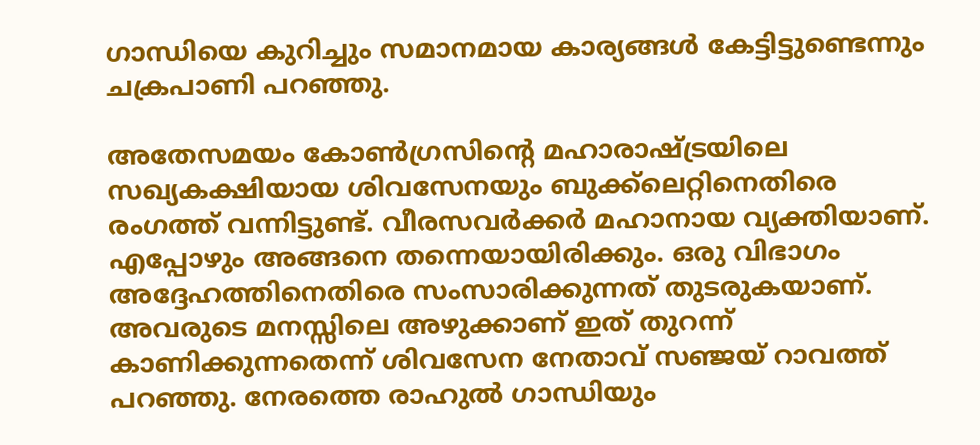ഗാന്ധിയെ കുറിച്ചും സമാനമായ കാര്യങ്ങള്‍ കേട്ടിട്ടുണ്ടെന്നും ചക്രപാണി പറഞ്ഞു.

അതേസമയം കോണ്‍ഗ്രസിന്റെ മഹാരാഷ്ട്രയിലെ സഖ്യകക്ഷിയായ ശിവസേനയും ബുക്ക്ലെറ്റിനെതിരെ രംഗത്ത് വന്നിട്ടുണ്ട്. വീരസവര്‍ക്കര്‍ മഹാനായ വ്യക്തിയാണ്. എപ്പോഴും അങ്ങനെ തന്നെയായിരിക്കും. ഒരു വിഭാഗം അദ്ദേഹത്തിനെതിരെ സംസാരിക്കുന്നത് തുടരുകയാണ്. അവരുടെ മനസ്സിലെ അഴുക്കാണ് ഇത് തുറന്ന് കാണിക്കുന്നതെന്ന് ശിവസേന നേതാവ് സഞ്ജയ് റാവത്ത് പറഞ്ഞു. നേരത്തെ രാഹുല്‍ ഗാന്ധിയും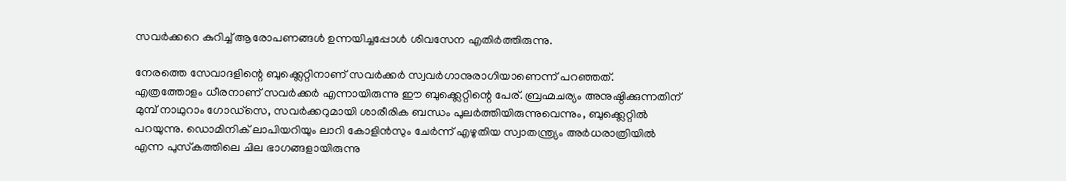സവര്‍ക്കറെ കുറിച്ച് ആരോപണങ്ങള്‍ ഉന്നയിച്ചപ്പോള്‍ ശിവസേന എതിര്‍ത്തിരുന്നു.

നേരത്തെ സേവാദളിന്റെ ബുക്ക്ലെറ്റിനാണ് സവര്‍ക്കര്‍ സ്വവര്‍ഗാനുരാഗിയാണെന്ന് പറഞ്ഞത്. എത്രത്തോളം ധീരനാണ് സവര്‍ക്കര്‍ എന്നായിരുന്നു ഈ ബുക്ക്ലെറ്റിന്റെ പേര്. ബ്രഹ്മചര്യം അനുഷ്ഠിക്കുന്നതിന് മുമ്പ് നാഥുറാം ഗോഡ്സെ, സവര്‍ക്കറുമായി ശാരീരിക ബന്ധം പുലര്‍ത്തിയിരുന്നുവെന്നും, ബുക്ക്ലെറ്റില്‍ പറയുന്നു. ഡൊമിനിക് ലാപിയറിയും ലാറി കോളിന്‍സും ചേര്‍ന്ന് എഴുതിയ സ്വാതന്ത്ര്യം അര്‍ധരാത്രിയില്‍ എന്ന പുസ്‌കത്തിലെ ചില ഭാഗങ്ങളായിരുന്നു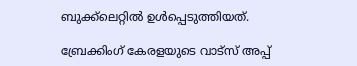ബുക്ക്ലെറ്റില്‍ ഉള്‍പ്പെടുത്തിയത്.

ബ്രേക്കിംഗ് കേരളയുടെ വാട്സ് അപ്പ്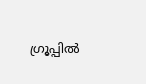ഗ്രൂപ്പിൽ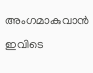അംഗമാകുവാൻ ഇവിടെ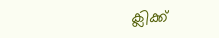ക്ലിക്ക്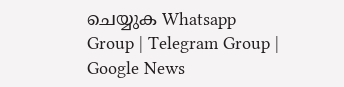ചെയ്യുക Whatsapp Group | Telegram Group | Google News